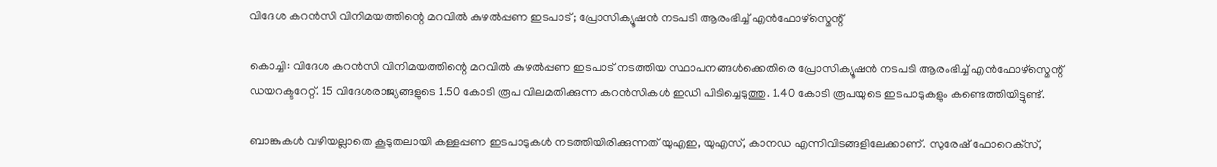വിദേശ കറൻസി വിനിമയത്തിന്റെ മറവിൽ കുഴൽപ്പണ ഇടപാട്; പ്രോസിക്യൂഷൻ നടപടി ആരംഭിച്ച് എൻഫോഴ്സ്മെന്റ്

കൊച്ചി: വിദേശ കറൻസി വിനിമയത്തിന്റെ മറവിൽ കുഴൽപ്പണ ഇടപാട് നടത്തിയ സ്ഥാപനങ്ങൾക്കെതിരെ പ്രോസിക്യൂഷൻ നടപടി ആരംഭിച്ച് എൻഫോഴ്സ്മെന്റ് ഡയറക്ടറേറ്റ്. 15 വിദേശരാജ്യങ്ങളുടെ 1.50 കോടി രൂപ വിലമതിക്കുന്ന കറൻസികൾ ഇഡി പിടിച്ചെടുത്തു. 1.40 കോടി രൂപയുടെ ഇടപാടുകളും കണ്ടെത്തിയിട്ടുണ്ട്.

ബാങ്കുകൾ വഴിയല്ലാതെ കൂടുതലായി കള്ളപ്പണ ഇടപാടുകൾ നടത്തിയിരിക്കുന്നത് യുഎഇ, യുഎസ്, കാനഡ എന്നിവിടങ്ങളിലേക്കാണ്. സുരേഷ് ഫോറെക്‌സ്,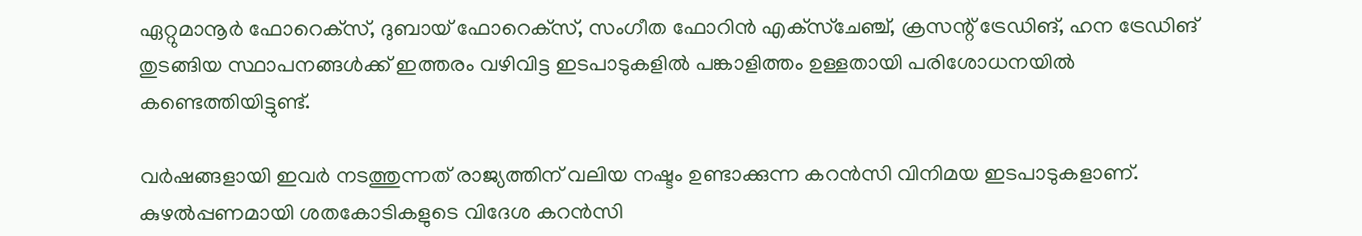ഏറ്റുമാനൂർ ഫോറെക്‌സ്, ദുബായ് ഫോറെക്‌സ്, സംഗീത ഫോറിൻ എക്‌സ്‌ചേഞ്ച്, ക്രസന്റ് ട്രേഡിങ്, ഹന ട്രേഡിങ് തുടങ്ങിയ സ്ഥാപനങ്ങൾക്ക് ഇത്തരം വഴിവിട്ട ഇടപാടുകളിൽ പങ്കാളിത്തം ഉള്ളതായി പരിശോധനയിൽ കണ്ടെത്തിയിട്ടുണ്ട്.

വർഷങ്ങളായി ഇവർ നടത്തുന്നത് രാജ്യത്തിന് വലിയ നഷ്ടം ഉണ്ടാക്കുന്ന കറൻസി വിനിമയ ഇടപാടുകളാണ്. കുഴൽപ്പണമായി ശതകോടികളുടെ വിദേശ കറൻസി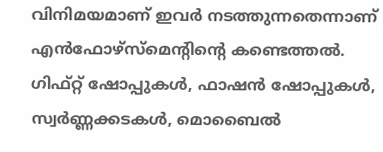വിനിമയമാണ് ഇവർ നടത്തുന്നതെന്നാണ് എൻഫോഴ്‌സ്‌മെന്റിന്റെ കണ്ടെത്തൽ. ഗിഫ്റ്റ് ഷോപ്പുകൾ, ഫാഷൻ ഷോപ്പുകൾ, സ്വർണ്ണക്കടകൾ, മൊബൈൽ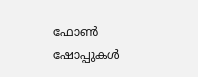ഫോൺ ഷോപ്പുകൾ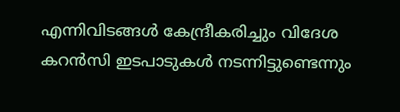എന്നിവിടങ്ങൾ കേന്ദ്രീകരിച്ചും വിദേശ കറൻസി ഇടപാടുകൾ നടന്നിട്ടുണ്ടെന്നും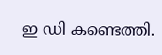ഇ ഡി കണ്ടെത്തി.